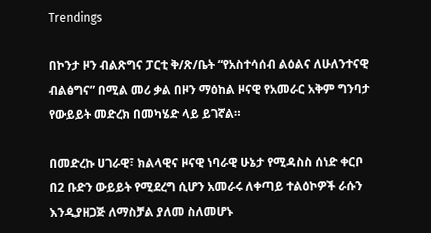Trendings

በኮንታ ዞን ብልጽግና ፓርቲ ቅ/ጽ/ቤት “የአስተሳሰብ ልዕልና ለሁለንተናዊ ብልፅግና” በሚል መሪ ቃል በዞን ማዕከል ዞናዊ የአመራር አቅም ግንባታ የውይይት መድረክ በመካሄድ ላይ ይገኛል።

በመድረኩ ሀገራዊ፣ ክልላዊና ዞናዊ ነባራዊ ሁኔታ የሚዳስስ ሰነድ ቀርቦ በ2 ቡድን ውይይት የሚደረግ ሲሆን አመራሩ ለቀጣይ ተልዕኮዎች ራሱን እንዲያዘጋጅ ለማስቻል ያለመ ስለመሆኑ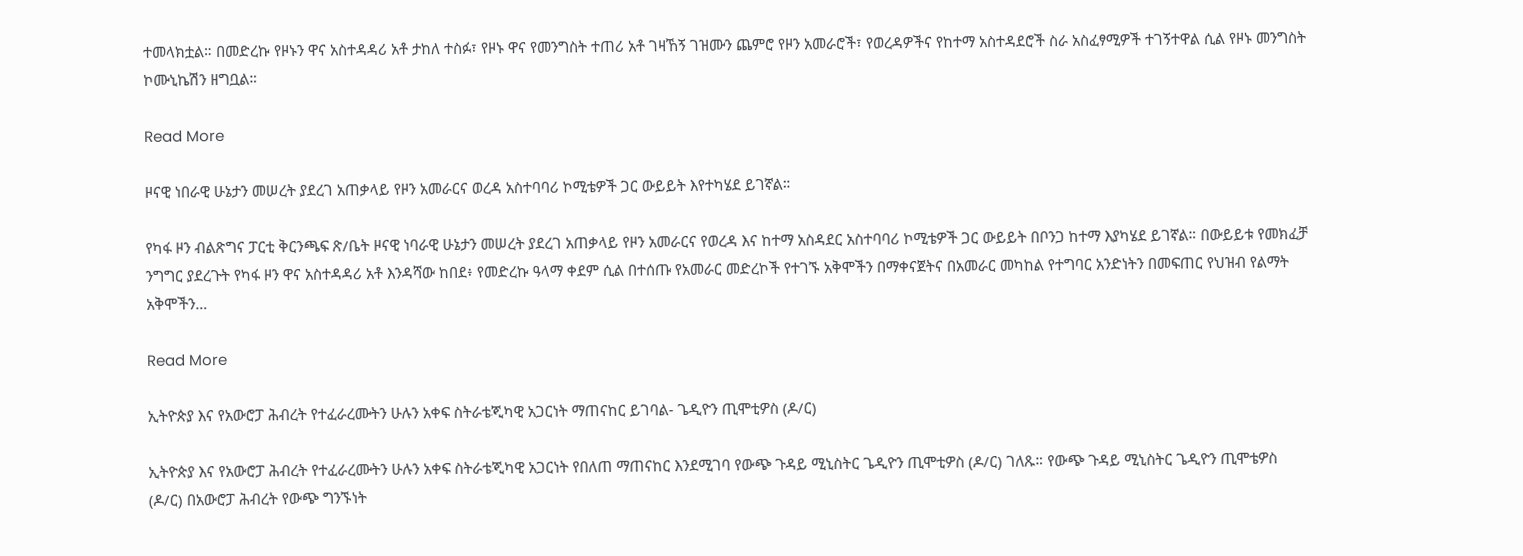ተመላክቷል። በመድረኩ የዞኑን ዋና አስተዳዳሪ አቶ ታከለ ተስፉ፣ የዞኑ ዋና የመንግስት ተጠሪ አቶ ገዛኸኝ ገዝሙን ጨምሮ የዞን አመራሮች፣ የወረዳዎችና የከተማ አስተዳደሮች ስራ አስፈፃሚዎች ተገኝተዋል ሲል የዞኑ መንግስት ኮሙኒኬሽን ዘግቧል።

Read More

ዞናዊ ነበራዊ ሁኔታን መሠረት ያደረገ አጠቃላይ የዞን አመራርና ወረዳ አስተባባሪ ኮሚቴዎች ጋር ውይይት እየተካሄደ ይገኛል።

የካፋ ዞን ብልጽግና ፓርቲ ቅርንጫፍ ጽ/ቤት ዞናዊ ነባራዊ ሁኔታን መሠረት ያደረገ አጠቃላይ የዞን አመራርና የወረዳ እና ከተማ አስዳደር አስተባባሪ ኮሚቴዎች ጋር ውይይት በቦንጋ ከተማ እያካሄደ ይገኛል። በውይይቱ የመክፈቻ ንግግር ያደረጉት የካፋ ዞን ዋና አስተዳዳሪ አቶ እንዳሻው ከበደ፥ የመድረኩ ዓላማ ቀደም ሲል በተሰጡ የአመራር መድረኮች የተገኙ አቅሞችን በማቀናጀትና በአመራር መካከል የተግባር አንድነትን በመፍጠር የህዝብ የልማት አቅሞችን…

Read More

ኢትዮጵያ እና የአውሮፓ ሕብረት የተፈራረሙትን ሁሉን አቀፍ ስትራቴጂካዊ አጋርነት ማጠናከር ይገባል- ጌዲዮን ጢሞቲዎስ (ዶ/ር)

ኢትዮጵያ እና የአውሮፓ ሕብረት የተፈራረሙትን ሁሉን አቀፍ ስትራቴጂካዊ አጋርነት የበለጠ ማጠናከር እንደሚገባ የውጭ ጉዳይ ሚኒስትር ጌዲዮን ጢሞቲዎስ (ዶ/ር) ገለጹ። የውጭ ጉዳይ ሚኒስትር ጌዲዮን ጢሞቴዎስ (ዶ/ር) በአውሮፓ ሕብረት የውጭ ግንኙነት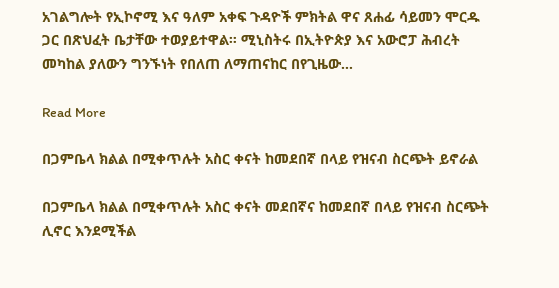አገልግሎት የኢኮኖሚ እና ዓለም አቀፍ ጉዳዮች ምክትል ዋና ጸሐፊ ሳይመን ሞርዱ ጋር በጽህፈት ቤታቸው ተወያይተዋል። ሚኒስትሩ በኢትዮጵያ እና አውሮፓ ሕብረት መካከል ያለውን ግንኙነት የበለጠ ለማጠናከር በየጊዜው…

Read More

በጋምቤላ ክልል በሚቀጥሉት አስር ቀናት ከመደበኛ በላይ የዝናብ ስርጭት ይኖራል

በጋምቤላ ክልል በሚቀጥሉት አስር ቀናት መደበኛና ከመደበኛ በላይ የዝናብ ስርጭት ሊኖር እንደሚችል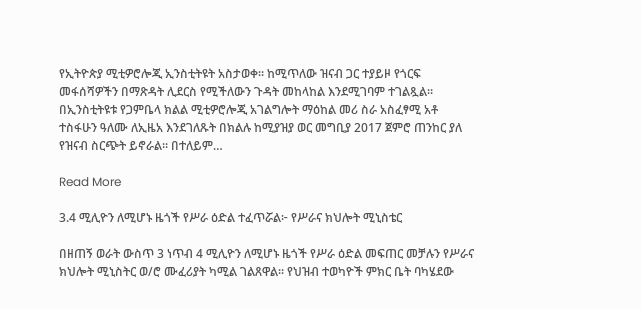የኢትዮጵያ ሚቲዎሮሎጂ ኢንስቲትዩት አስታወቀ። ከሚጥለው ዝናብ ጋር ተያይዞ የጎርፍ መፋሰሻዎችን በማጽዳት ሊደርስ የሚችለውን ጉዳት መከላከል እንደሚገባም ተገልጿል። በኢንስቲትዩቱ የጋምቤላ ክልል ሚቲዎሮሎጂ አገልግሎት ማዕከል መሪ ስራ አስፈፃሚ አቶ ተስፋሁን ዓለሙ ለኢዜአ እንደገለጹት በክልሉ ከሚያዝያ ወር መግቢያ 2017 ጀምሮ ጠንከር ያለ የዝናብ ስርጭት ይኖራል። በተለይም…

Read More

3.4 ሚሊዮን ለሚሆኑ ዜጎች የሥራ ዕድል ተፈጥሯል፦ የሥራና ክህሎት ሚኒስቴር

በዘጠኝ ወራት ውስጥ 3 ነጥብ 4 ሚሊዮን ለሚሆኑ ዜጎች የሥራ ዕድል መፍጠር መቻሉን የሥራና ክህሎት ሚኒስትር ወ/ሮ ሙፈሪያት ካሚል ገልጸዋል፡፡ የህዝብ ተወካዮች ምክር ቤት ባካሄደው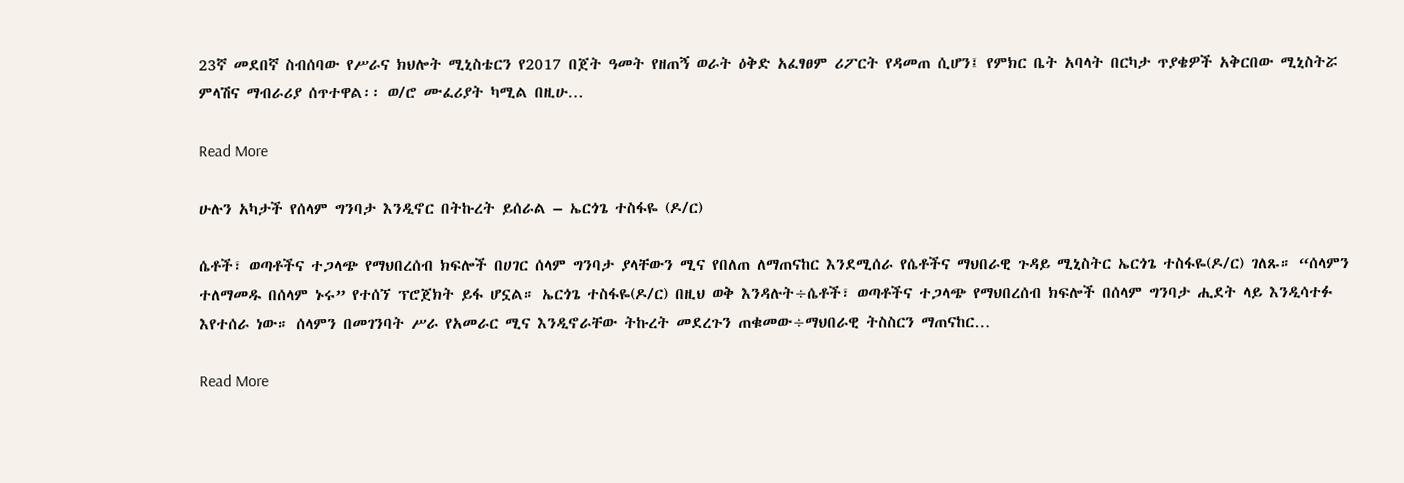23ኛ መደበኛ ስብሰባው የሥራና ክህሎት ሚኒስቴርን የ2017 በጀት ዓመት የዘጠኝ ወራት ዕቅድ አፈፃፀም ሪፖርት የዳመጠ ሲሆን፤ የምክር ቤት አባላት በርካታ ጥያቄዎች አቅርበው ሚኒስትሯ ምላሽና ማብራሪያ ሰጥተዋል፡፡ ወ/ሮ ሙፈሪያት ካሚል በዚሁ…

Read More

ሁሉን አካታች የሰላም ግንባታ እንዲኖር በትኩረት ይሰራል – ኤርጎጌ ተስፋዬ (ዶ/ር)

ሴቶች፣ ወጣቶችና ተጋላጭ የማህበረሰብ ክፍሎች በሀገር ሰላም ግንባታ ያላቸውን ሚና የበለጠ ለማጠናከር እንደሚሰራ የሴቶችና ማህበራዊ ጉዳይ ሚኒስትር ኤርጎጌ ተስፋዬ(ዶ/ር) ገለጹ። “ሰላምን ተለማመዱ በሰላም ኑሩ” የተሰኘ ፕሮጀክት ይፋ ሆኗል። ኤርጎጌ ተስፋዬ(ዶ/ር) በዚህ ወቅ እንዳሉት÷ሴቶች፣ ወጣቶችና ተጋላጭ የማህበረሰብ ክፍሎች በሰላም ግንባታ ሒደት ላይ እንዲሳተፉ እየተሰራ ነው። ሰላምን በመገንባት ሥራ የአመራር ሚና እንዲኖራቸው ትኩረት መደረጉን ጠቁመው÷ማህበራዊ ትስስርን ማጠናከር…

Read More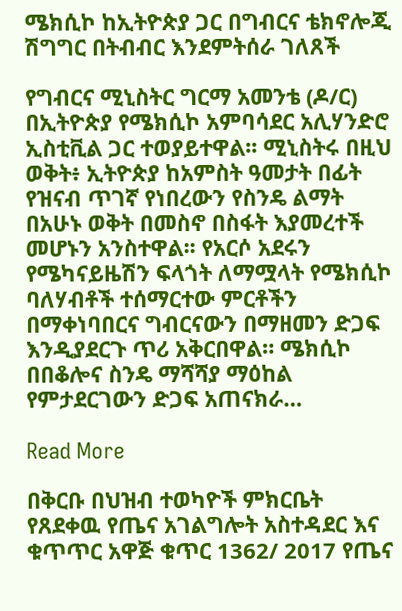ሜክሲኮ ከኢትዮጵያ ጋር በግብርና ቴክኖሎጂ ሽግግር በትብብር እንደምትሰራ ገለጸች

የግብርና ሚኒስትር ግርማ አመንቴ (ዶ/ር) በኢትዮጵያ የሜክሲኮ አምባሳደር አሊሃንድሮ ኢስቲቪል ጋር ተወያይተዋል፡፡ ሚኒስትሩ በዚህ ወቅት፥ ኢትዮጵያ ከአምስት ዓመታት በፊት የዝናብ ጥገኛ የነበረውን የስንዴ ልማት በአሁኑ ወቅት በመስኖ በስፋት እያመረተች መሆኑን አንስተዋል፡፡ የአርሶ አደሩን የሜካናይዜሽን ፍላጎት ለማሟላት የሜክሲኮ ባለሃብቶች ተሰማርተው ምርቶችን በማቀነባበርና ግብርናውን በማዘመን ድጋፍ እንዲያደርጉ ጥሪ አቅርበዋል። ሜክሲኮ በበቆሎና ስንዴ ማሻሻያ ማዕከል የምታደርገውን ድጋፍ አጠናክራ…

Read More

በቅርቡ በህዝብ ተወካዮች ምክርቤት የጸደቀዉ የጤና አገልግሎት አስተዳደር እና ቁጥጥር አዋጅ ቁጥር 1362/ 2017 የጤና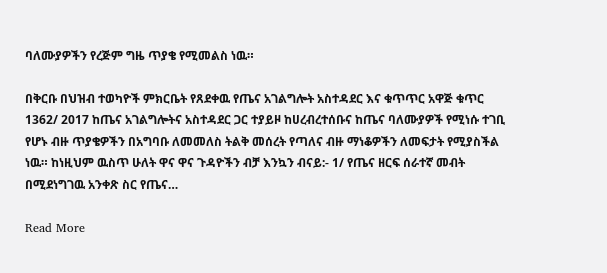ባለሙያዎችን የረጅም ግዜ ጥያቄ የሚመልስ ነዉ።

በቅርቡ በህዝብ ተወካዮች ምክርቤት የጸደቀዉ የጤና አገልግሎት አስተዳደር እና ቁጥጥር አዋጅ ቁጥር 1362/ 2017 ከጤና አገልግሎትና አስተዳደር ጋር ተያይዞ ከሀረብረተሰቡና ከጤና ባለሙያዎች የሚነሱ ተገቢ የሆኑ ብዙ ጥያቄዎችን በአግባቡ ለመመለስ ትልቅ መሰረት የጣለና ብዙ ማነቆዎችን ለመፍታት የሚያስችል ነዉ። ከነዚህም ዉስጥ ሁለት ዋና ዋና ጉዳዮችን ብቻ እንኳን ብናይ:- 1/ የጤና ዘርፍ ሰራተኛ መብት በሚደነግገዉ አንቀጽ ስር የጤና…

Read More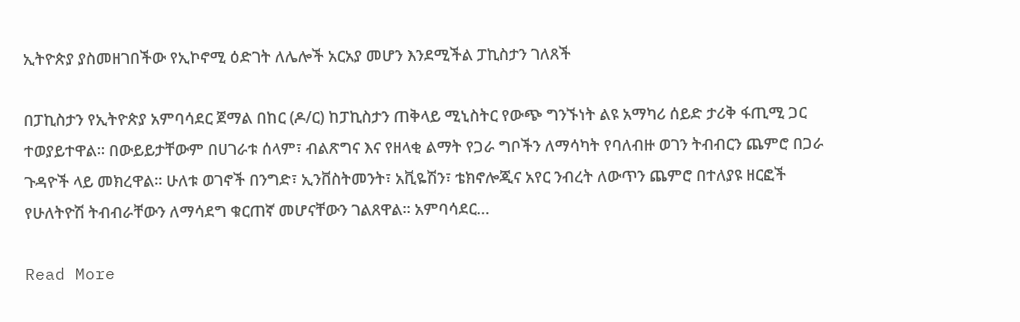ኢትዮጵያ ያስመዘገበችው የኢኮኖሚ ዕድገት ለሌሎች አርአያ መሆን እንደሚችል ፓኪስታን ገለጸች

በፓኪስታን የኢትዮጵያ አምባሳደር ጀማል በከር (ዶ/ር) ከፓኪስታን ጠቅላይ ሚኒስትር የውጭ ግንኙነት ልዩ አማካሪ ሰይድ ታሪቅ ፋጢሚ ጋር ተወያይተዋል፡፡ በውይይታቸውም በሀገራቱ ሰላም፣ ብልጽግና እና የዘላቂ ልማት የጋራ ግቦችን ለማሳካት የባለብዙ ወገን ትብብርን ጨምሮ በጋራ ጉዳዮች ላይ መክረዋል፡፡ ሁለቱ ወገኖች በንግድ፣ ኢንቨስትመንት፣ አቪዬሽን፣ ቴክኖሎጂና አየር ንብረት ለውጥን ጨምሮ በተለያዩ ዘርፎች የሁለትዮሽ ትብብራቸውን ለማሳደግ ቁርጠኛ መሆናቸውን ገልጸዋል። አምባሳደር…

Read More